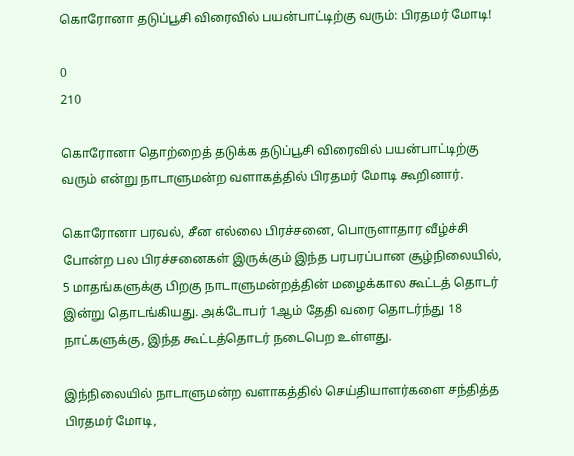கொரோனா தடுப்பூசி விரைவில் பயன்பாட்டிற்கு வரும்: பிரதமர் மோடி!

0
210

கொரோனா தொற்றைத் தடுக்க தடுப்பூசி விரைவில் பயன்பாட்டிற்கு வரும் என்று நாடாளுமன்ற வளாகத்தில் பிரதமர் மோடி கூறினார்.

கொரோனா பரவல், சீன எல்லை பிரச்சனை, பொருளாதார வீழ்ச்சி போன்ற பல பிரச்சனைகள் இருக்கும் இந்த பரபரப்பான சூழ்நிலையில், 5 மாதங்களுக்கு பிறகு நாடாளுமன்றத்தின் மழைக்கால கூட்டத் தொடர் இன்று தொடங்கியது. அக்டோபர் 1ஆம் தேதி வரை தொடர்ந்து 18 நாட்களுக்கு, இந்த கூட்டத்தொடர் நடைபெற உள்ளது.

இந்நிலையில் நாடாளுமன்ற வளாகத்தில் செய்தியாளர்களை சந்தித்த பிரதமர் மோடி,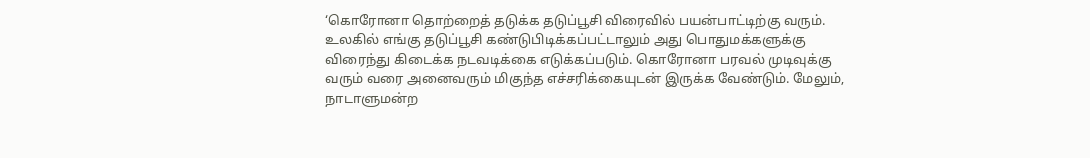‘கொரோனா தொற்றைத் தடுக்க தடுப்பூசி விரைவில் பயன்பாட்டிற்கு வரும். உலகில் எங்கு தடுப்பூசி கண்டுபிடிக்கப்பட்டாலும் அது பொதுமக்களுக்கு விரைந்து கிடைக்க நடவடிக்கை எடுக்கப்படும். கொரோனா பரவல் முடிவுக்கு வரும் வரை அனைவரும் மிகுந்த எச்சரிக்கையுடன் இருக்க வேண்டும். மேலும், நாடாளுமன்ற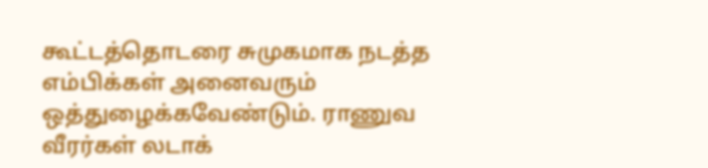கூட்டத்தொடரை சுமுகமாக நடத்த எம்பிக்கள் அனைவரும் ஒத்துழைக்கவேண்டும். ராணுவ வீரர்கள் லடாக்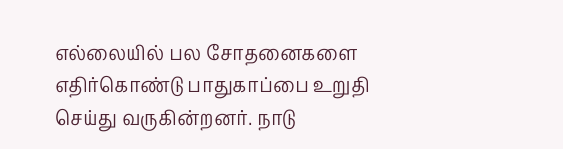எல்லையில் பல சோதனைகளை எதிர்கொண்டு பாதுகாப்பை உறுதி செய்து வருகின்றனர். நாடு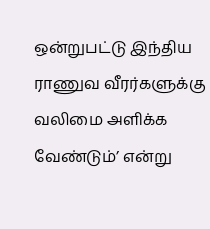ஒன்றுபட்டு இந்திய ராணுவ வீரர்களுக்கு வலிமை அளிக்க வேண்டும்’ என்று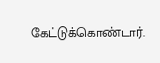கேட்டுக்கொண்டார்.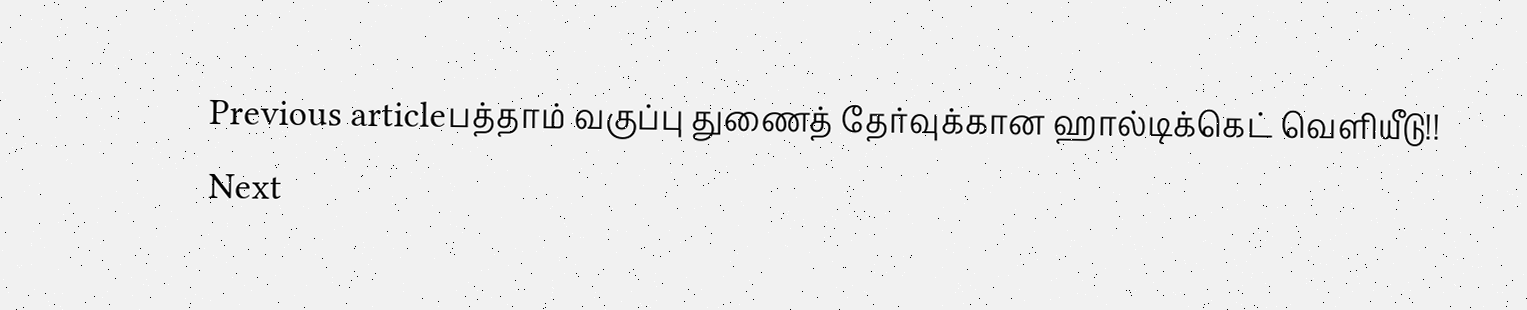Previous articleபத்தாம் வகுப்பு துணைத் தேர்வுக்கான ஹால்டிக்கெட் வெளியீடு!!
Next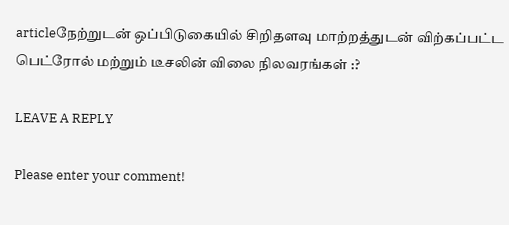articleநேற்றுடன் ஒப்பிடுகையில் சிறிதளவு மாற்றத்துடன் விற்கப்பட்ட பெட்ரோல் மற்றும் டீசலின் விலை நிலவரங்கள் :?

LEAVE A REPLY

Please enter your comment!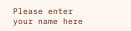Please enter your name here